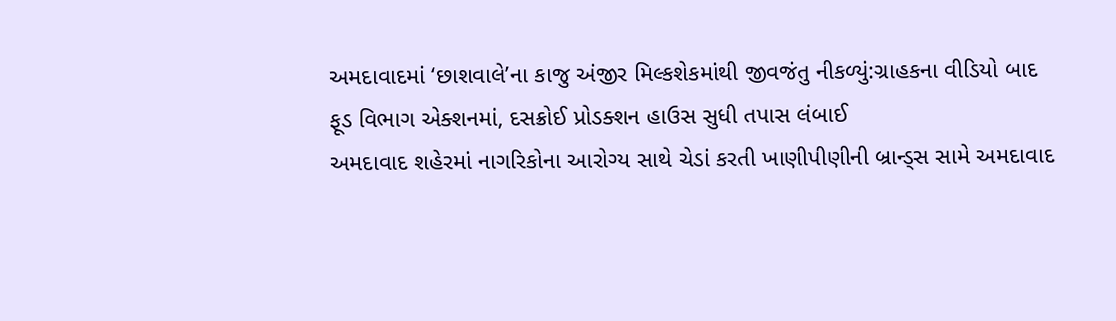અમદાવાદમાં ‘છાશવાલે’ના કાજુ અંજીર મિલ્કશેકમાંથી જીવજંતુ નીકળ્યું:ગ્રાહકના વીડિયો બાદ ફૂડ વિભાગ એક્શનમાં, દસક્રોઈ પ્રોડક્શન હાઉસ સુધી તપાસ લંબાઈ
અમદાવાદ શહેરમાં નાગરિકોના આરોગ્ય સાથે ચેડાં કરતી ખાણીપીણીની બ્રાન્ડ્સ સામે અમદાવાદ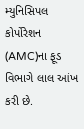મ્યુનિસિપલ કોર્પોરેશન (AMC)ના ફૂડ વિભાગે લાલ આંખ કરી છે.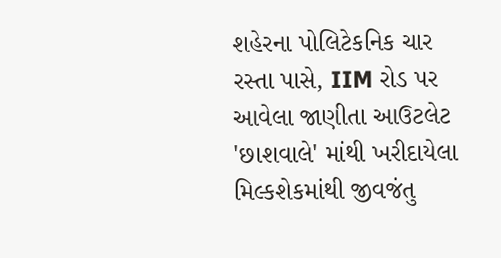શહેરના પોલિટેકનિક ચાર રસ્તા પાસે, IIM રોડ પર આવેલા જાણીતા આઉટલેટ 'છાશવાલે' માંથી ખરીદાયેલા મિલ્કશેકમાંથી જીવજંતુ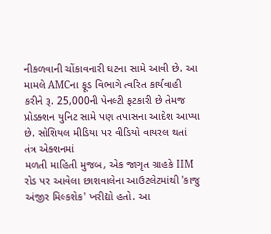નીકળવાની ચોંકાવનારી ઘટના સામે આવી છે. આ મામલે AMCના ફૂડ વિભાગે ત્વરિત કાર્યવાહી કરીને રૂ. 25,000ની પેનલ્ટી ફટકારી છે તેમજ પ્રોડક્શન યુનિટ સામે પણ તપાસના આદેશ આપ્યા છે. સોશિયલ મીડિયા પર વીડિયો વાયરલ થતાં તંત્ર એક્શનમાં
મળતી માહિતી મુજબ, એક જાગૃત ગ્રાહકે IIM રોડ પર આવેલા છાશવાલેના આઉટલેટમાંથી 'કાજુ અંજીર મિલ્કશેક' ખરીદ્યો હતો. આ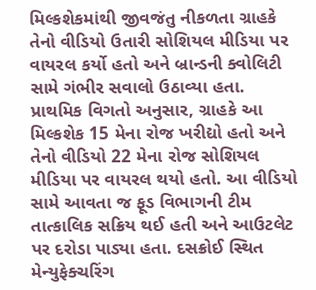મિલ્કશેકમાંથી જીવજંતુ નીકળતા ગ્રાહકે તેનો વીડિયો ઉતારી સોશિયલ મીડિયા પર વાયરલ કર્યો હતો અને બ્રાન્ડની ક્વોલિટી સામે ગંભીર સવાલો ઉઠાવ્યા હતા. પ્રાથમિક વિગતો અનુસાર, ગ્રાહકે આ મિલ્કશેક 15 મેના રોજ ખરીદ્યો હતો અને તેનો વીડિયો 22 મેના રોજ સોશિયલ મીડિયા પર વાયરલ થયો હતો. આ વીડિયો સામે આવતા જ ફૂડ વિભાગની ટીમ તાત્કાલિક સક્રિય થઈ હતી અને આઉટલેટ પર દરોડા પાડ્યા હતા. દસક્રોઈ સ્થિત મેન્યુફેક્ચરિંગ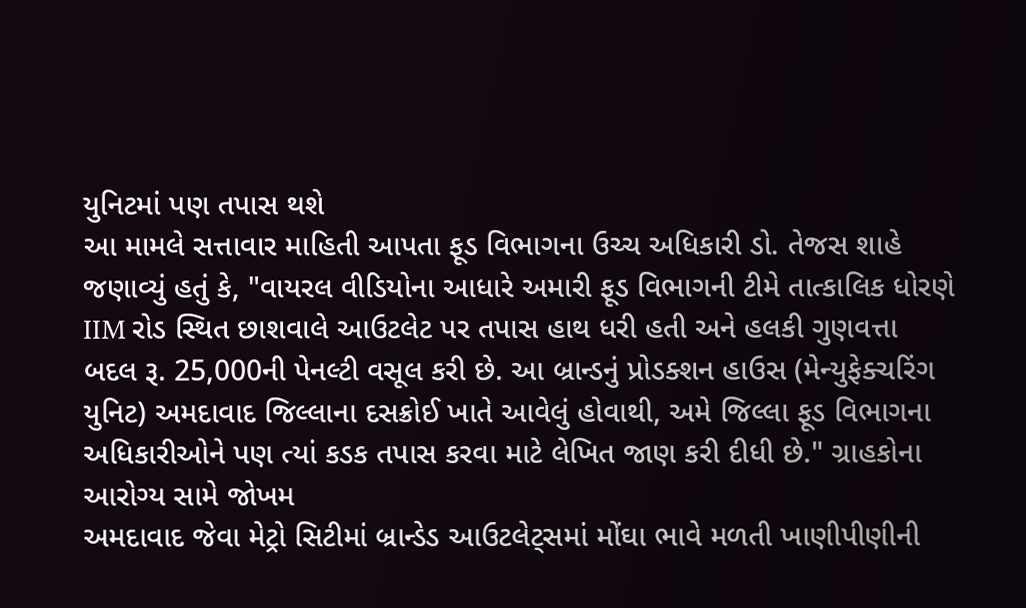યુનિટમાં પણ તપાસ થશે
આ મામલે સત્તાવાર માહિતી આપતા ફૂડ વિભાગના ઉચ્ચ અધિકારી ડો. તેજસ શાહે જણાવ્યું હતું કે, "વાયરલ વીડિયોના આધારે અમારી ફૂડ વિભાગની ટીમે તાત્કાલિક ધોરણે IIM રોડ સ્થિત છાશવાલે આઉટલેટ પર તપાસ હાથ ધરી હતી અને હલકી ગુણવત્તા બદલ રૂ. 25,000ની પેનલ્ટી વસૂલ કરી છે. આ બ્રાન્ડનું પ્રોડક્શન હાઉસ (મેન્યુફેક્ચરિંગ યુનિટ) અમદાવાદ જિલ્લાના દસક્રોઈ ખાતે આવેલું હોવાથી, અમે જિલ્લા ફૂડ વિભાગના અધિકારીઓને પણ ત્યાં કડક તપાસ કરવા માટે લેખિત જાણ કરી દીધી છે." ગ્રાહકોના આરોગ્ય સામે જોખમ
અમદાવાદ જેવા મેટ્રો સિટીમાં બ્રાન્ડેડ આઉટલેટ્સમાં મોંઘા ભાવે મળતી ખાણીપીણીની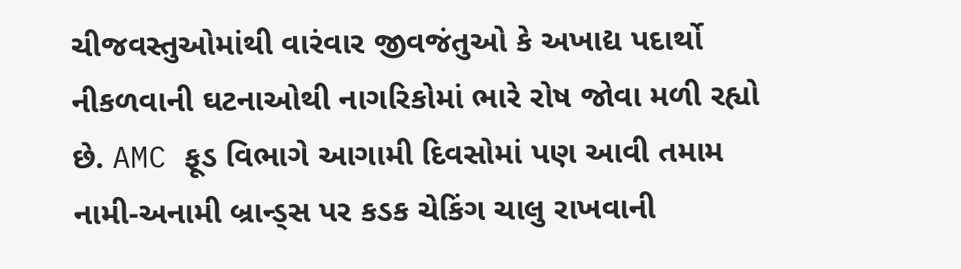ચીજવસ્તુઓમાંથી વારંવાર જીવજંતુઓ કે અખાદ્ય પદાર્થો નીકળવાની ઘટનાઓથી નાગરિકોમાં ભારે રોષ જોવા મળી રહ્યો છે. AMC ફૂડ વિભાગે આગામી દિવસોમાં પણ આવી તમામ નામી-અનામી બ્રાન્ડ્સ પર કડક ચેકિંગ ચાલુ રાખવાની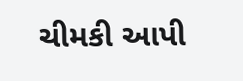ચીમકી આપી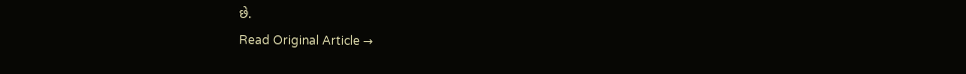છે.
Read Original Article →